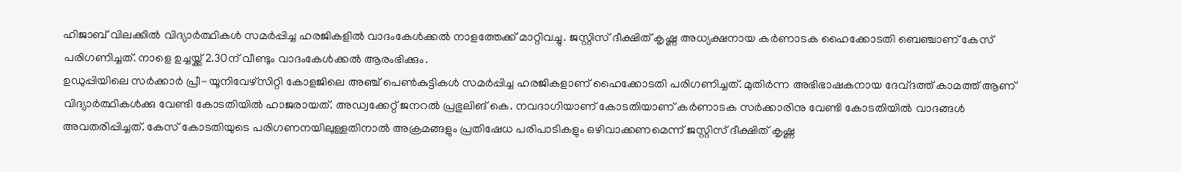ഹിജാബ് വിലക്കിൽ വിദ്യാർത്ഥികൾ സമർപ്പിച്ച ഹരജികളിൽ വാദംകേൾക്കൽ നാളത്തേക്ക് മാറ്റിവച്ചു. ജസ്റ്റിസ് ദീക്ഷിത് കൃഷ്ണ അധ്യക്ഷനായ കർണാടക ഹൈക്കോടതി ബെഞ്ചാണ് കേസ് പരിഗണിച്ചത്. നാളെ ഉച്ചയ്ക്ക് 2.30ന് വീണ്ടും വാദംകേൾക്കൽ ആരംഭിക്കും.
ഉഡുപ്പിയിലെ സർക്കാർ പ്രീ-യൂനിവേഴ്സിറ്റി കോളജിലെ അഞ്ച് പെൺകുട്ടികൾ സമർപ്പിച്ച ഹരജികളാണ് ഹൈക്കോടതി പരിഗണിച്ചത്. മുതിർന്ന അഭിഭാഷകനായ ദേവ്ദത്ത് കാമത്ത് ആണ് വിദ്യാർത്ഥികൾക്കു വേണ്ടി കോടതിയിൽ ഹാജരായത്. അഡ്വക്കേറ്റ് ജനറൽ പ്രഭുലിങ് കെ. നവദാഗിയാണ് കോടതിയാണ് കർണാടക സർക്കാരിനു വേണ്ടി കോടതിയിൽ വാദങ്ങൾ അവതരിപ്പിച്ചത്. കേസ് കോടതിയുടെ പരിഗണനയിലുള്ളതിനാൽ അക്രമങ്ങളും പ്രതിഷേധ പരിപാടികളും ഒഴിവാക്കണമെന്ന് ജസ്റ്റിസ് ദീക്ഷിത് കൃഷ്ണ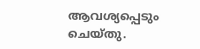ആവശ്യപ്പെടും ചെയ്തു.